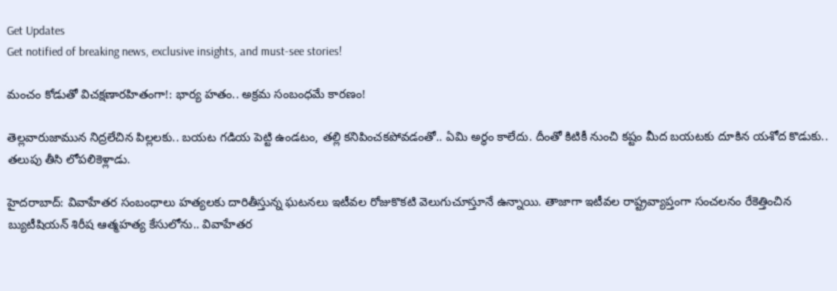Get Updates
Get notified of breaking news, exclusive insights, and must-see stories!

మంచం కోడుతో విచక్షణారహితంగా!: భార్య హతం.. అక్రమ సంబంధమే కారణం!

తెల్లవారుజామున నిద్రలేచిన పిల్లలకు.. బయట గడియ పెట్టి ఉండటం, తల్లి కనిపించకపోవడంతో.. ఏమి అర్థం కాలేదు. దీంతో కిటికీ నుంచి కష్టం మీద బయటకు దూకిన యశోద కొడుకు.. తలుపు తీసి లోపలికెళ్లాడు.

హైదరాబాద్: వివాహేతర సంబంధాలు హత్యలకు దారితీస్తున్న ఘటనలు ఇటీవల రోజుకొకటి వెలుగుచూస్తూనే ఉన్నాయి. తాజాగా ఇటీవల రాష్ట్రవ్యాప్తంగా సంచలనం రేకెత్తించిన బ్యుటీషియన్ శిరీష ఆత్మహత్య కేసులోను.. వివాహేతర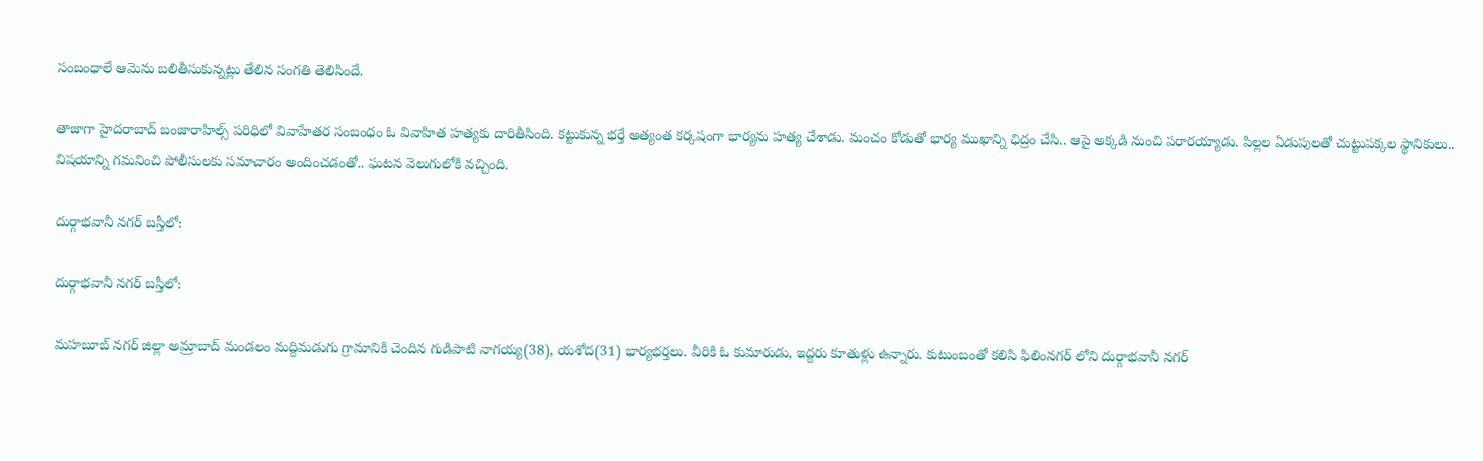సంబంధాలే ఆమెను బలితీసుకున్నట్లు తేలిన సంగతి తెలిసిందే.

తాజాగా హైదరాబాద్ బంజారాహిల్స్ పరిధిలో వివాహేతర సంబంధం ఓ వివాహిత హత్యకు దారితీసింది. కట్టుకున్న భర్తే అత్యంత కర్కషంగా భార్యను హత్య చేశాడు. మంచం కోడుతో భార్య ముఖాన్ని ఛిద్రం చేసి.. ఆపై అక్కడి నుంచి పరారయ్యాడు. పిల్లల ఏడుపులతో చుట్టుపక్కల స్థానికులు.. విషయాన్ని గమనించి పోలీసులకు సమాచారం అందించడంతో.. ఘటన వెలుగులోకి వచ్చింది.

దుర్గాభవానీ నగర్ బస్తీలో:

దుర్గాభవానీ నగర్ బస్తీలో:

మహబూబ్ నగర్ జిల్లా అమ్రాబాద్ మండలం మద్దిమడుగు గ్రామానికి చెందిన గుడిపాటి నాగయ్య(38), యశోద(31) భార్యభర్తలు. వీరికి ఓ కుమారుడు, ఇద్దరు కూతుళ్లు ఉన్నారు. కుటుంబంతో కలిసి ఫిలింనగర్ లోని దుర్గాభవానీ నగర్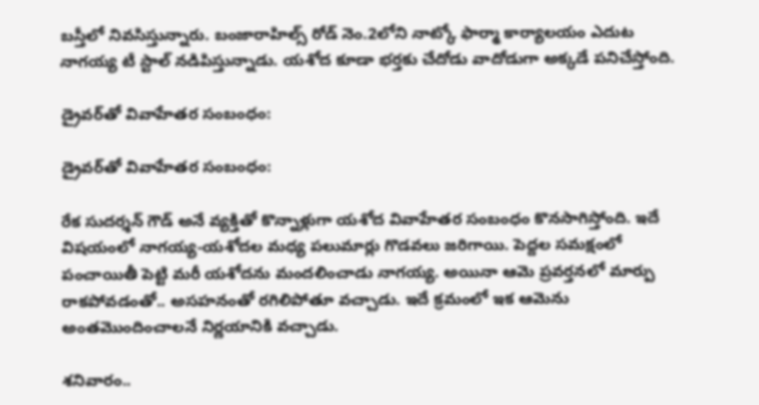బస్తీలో నివసిస్తున్నారు. బంజారాహిల్స్ రోడ్ నెం.2లోని నాట్కో ఫార్మా కార్యాలయం ఎదుట నాగయ్య టీ స్టాల్ నడిపిస్తున్నాడు. యశోద కూడా భర్తకు చేదోడు వాదోడుగా అక్కడే పనిచేస్తోంది.

డ్రైవర్‌తో వివాహేతర సంబంధం:

డ్రైవర్‌తో వివాహేతర సంబంధం:

రేక సుదర్శన్ గౌడ్ అనే వ్యక్తితో కొన్నాళ్లుగా యశోద వివాహేతర సంబంధం కొనసాగిస్తోంది. ఇదే విషయంలో నాగయ్య-యశోదల మధ్య పలుమార్లు గొడవలు జరిగాయి. పెద్దల సమక్షంలో పంచాయితీ పెట్టి మరీ యశోదను మందలించాడు నాగయ్య. అయినా ఆమె ప్రవర్తనలో మార్పు రాకపోవడంతో.. అసహనంతో రగిలిపోతూ వచ్చాడు. ఇదే క్రమంలో ఇక ఆమెను అంతమొందించాలనే నిర్ణయానికి వచ్చాడు.

శనివారం..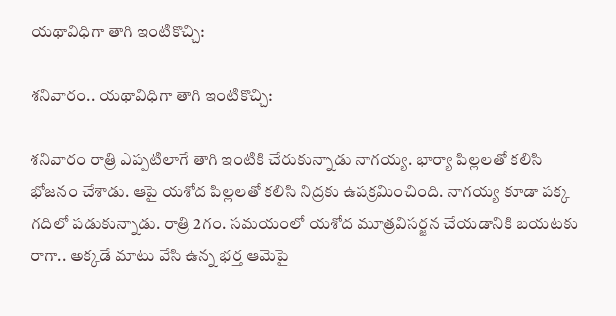యథావిధిగా తాగి ఇంటికొచ్చి:

శనివారం.. యథావిధిగా తాగి ఇంటికొచ్చి:

శనివారం రాత్రి ఎప్పటిలాగే తాగి ఇంటికి చేరుకున్నాడు నాగయ్య. భార్యా పిల్లలతో కలిసి భోజనం చేశాడు. ఆపై యశోద పిల్లలతో కలిసి నిద్రకు ఉపక్రమించింది. నాగయ్య కూడా పక్క గదిలో పడుకున్నాడు. రాత్రి 2గం. సమయంలో యశోద మూత్రవిసర్జన చేయడానికి బయటకు రాగా.. అక్కడే మాటు వేసి ఉన్న భర్త ఆమెపై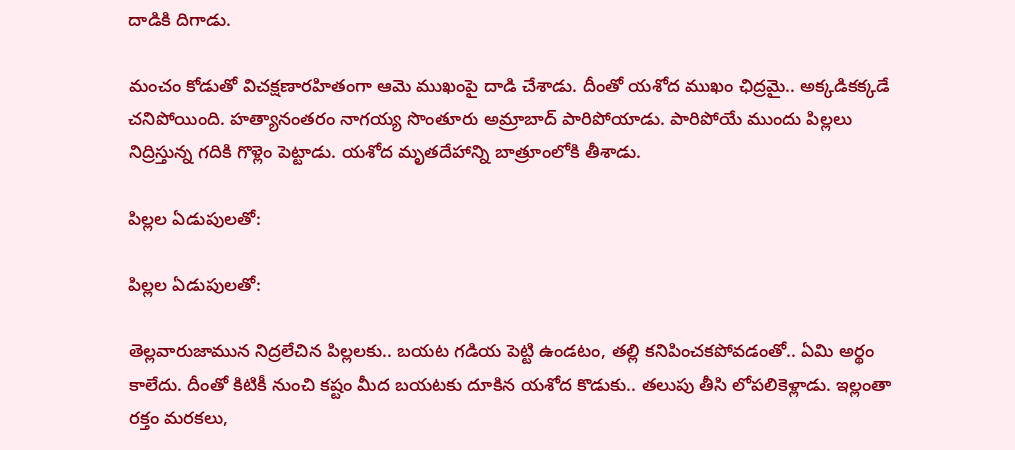దాడికి దిగాడు.

మంచం కోడుతో విచక్షణారహితంగా ఆమె ముఖంపై దాడి చేశాడు. దీంతో యశోద ముఖం ఛిద్రమై.. అక్కడికక్కడే చనిపోయింది. హత్యానంతరం నాగయ్య సొంతూరు అమ్రాబాద్ పారిపోయాడు. పారిపోయే ముందు పిల్లలు నిద్రిస్తున్న గదికి గొళ్లెం పెట్టాడు. యశోద మృతదేహాన్ని బాత్రూంలోకి తీశాడు.

పిల్లల ఏడుపులతో:

పిల్లల ఏడుపులతో:

తెల్లవారుజామున నిద్రలేచిన పిల్లలకు.. బయట గడియ పెట్టి ఉండటం, తల్లి కనిపించకపోవడంతో.. ఏమి అర్థం కాలేదు. దీంతో కిటికీ నుంచి కష్టం మీద బయటకు దూకిన యశోద కొడుకు.. తలుపు తీసి లోపలికెళ్లాడు. ఇల్లంతా రక్తం మరకలు,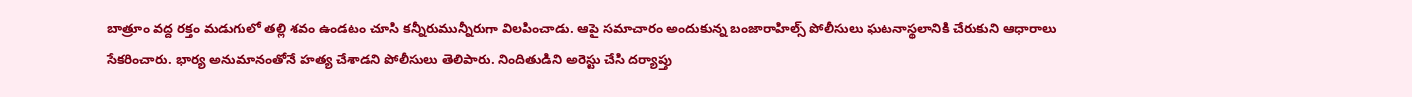బాత్రూం వద్ద రక్తం మడుగులో తల్లి శవం ఉండటం చూసి కన్నీరుమున్నీరుగా విలపించాడు. ఆపై సమాచారం అందుకున్న బంజారాహిల్స్ పోలీసులు ఘటనాస్థలానికి చేరుకుని ఆధారాలు సేకరించారు. భార్య అనుమానంతోనే హత్య చేశాడని పోలీసులు తెలిపారు. నిందితుడిని అరెస్టు చేసి దర్యాప్తు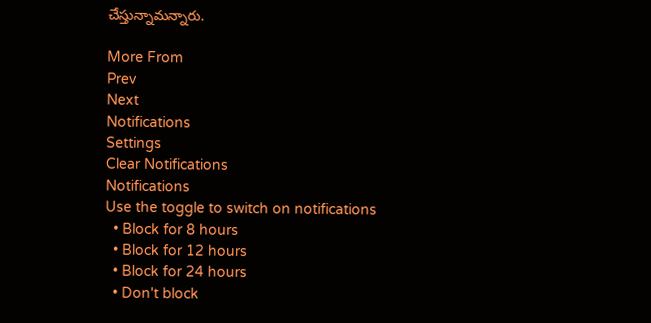చేస్తున్నామన్నారు.

More From
Prev
Next
Notifications
Settings
Clear Notifications
Notifications
Use the toggle to switch on notifications
  • Block for 8 hours
  • Block for 12 hours
  • Block for 24 hours
  • Don't block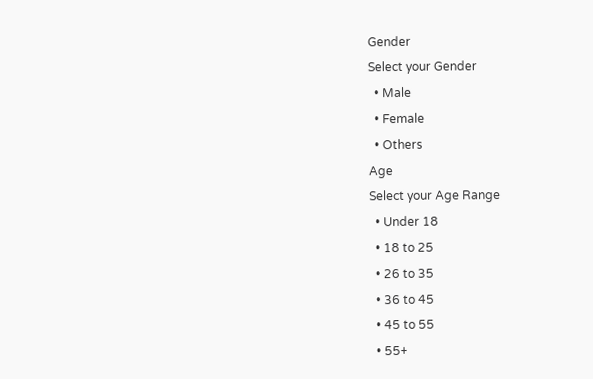Gender
Select your Gender
  • Male
  • Female
  • Others
Age
Select your Age Range
  • Under 18
  • 18 to 25
  • 26 to 35
  • 36 to 45
  • 45 to 55
  • 55+